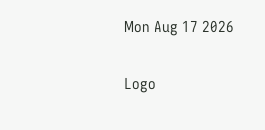Mon Aug 17 2026

Logo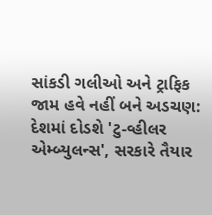સાંકડી ગલીઓ અને ટ્રાફિક જામ હવે નહીં બને અડચણ: દેશમાં દોડશે 'ટુ-વ્હીલર એમ્બ્યુલન્સ', સરકારે તૈયાર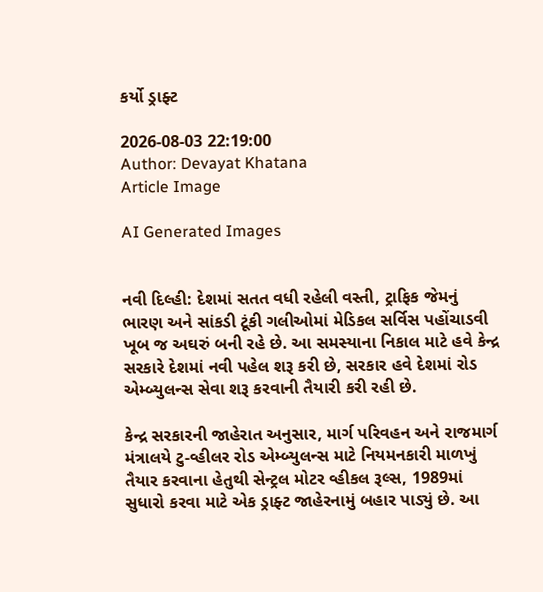કર્યો ડ્રાફ્ટ

2026-08-03 22:19:00
Author: Devayat Khatana
Article Image

AI Generated Images


નવી દિલ્હી: દેશમાં સતત વધી રહેલી વસ્તી, ટ્રાફિક જેમનું ભારણ અને સાંકડી ટૂંકી ગલીઓમાં મેડિકલ સર્વિસ પહોંચાડવી ખૂબ જ અઘરું બની રહે છે. આ સમસ્યાના નિકાલ માટે હવે કેન્દ્ર સરકારે દેશમાં નવી પહેલ શરૂ કરી છે, સરકાર હવે દેશમાં રોડ એમ્બ્યુલન્સ સેવા શરૂ કરવાની તૈયારી કરી રહી છે.

કેન્દ્ર સરકારની જાહેરાત અનુસાર, માર્ગ પરિવહન અને રાજમાર્ગ મંત્રાલયે ટુ-વ્હીલર રોડ એમ્બ્યુલન્સ માટે નિયમનકારી માળખું તૈયાર કરવાના હેતુથી સેન્ટ્રલ મોટર વ્હીકલ રૂલ્સ, 1989માં સુધારો કરવા માટે એક ડ્રાફ્ટ જાહેરનામું બહાર પાડ્યું છે. આ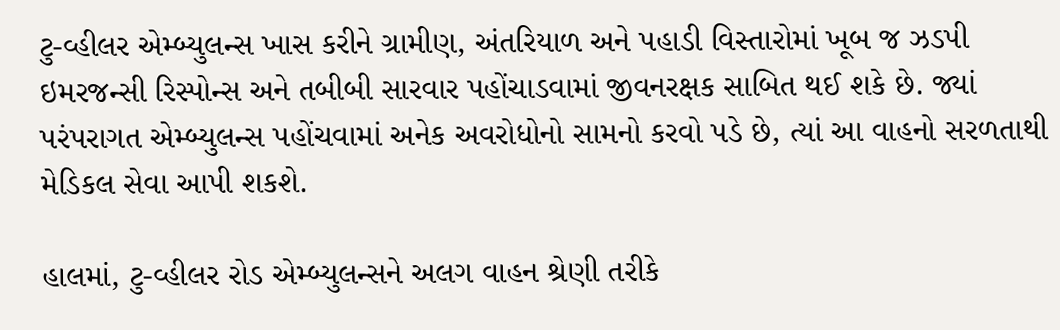ટુ-વ્હીલર એમ્બ્યુલન્સ ખાસ કરીને ગ્રામીણ, અંતરિયાળ અને પહાડી વિસ્તારોમાં ખૂબ જ ઝડપી ઇમરજન્સી રિસ્પોન્સ અને તબીબી સારવાર પહોંચાડવામાં જીવનરક્ષક સાબિત થઈ શકે છે. જ્યાં પરંપરાગત એમ્બ્યુલન્સ પહોંચવામાં અનેક અવરોધોનો સામનો કરવો પડે છે, ત્યાં આ વાહનો સરળતાથી મેડિકલ સેવા આપી શકશે.

હાલમાં, ટુ-વ્હીલર રોડ એમ્બ્યુલન્સને અલગ વાહન શ્રેણી તરીકે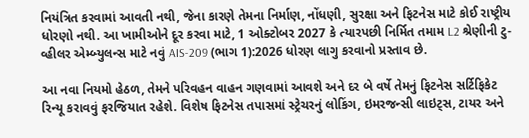નિયંત્રિત કરવામાં આવતી નથી, જેના કારણે તેમના નિર્માણ, નોંધણી, સુરક્ષા અને ફિટનેસ માટે કોઈ રાષ્ટ્રીય ધોરણો નથી. આ ખામીઓને દૂર કરવા માટે, 1 ઓક્ટોબર 2027 કે ત્યારપછી નિર્મિત તમામ L2 શ્રેણીની ટુ-વ્હીલર એમ્બ્યુલન્સ માટે નવું AIS-209 (ભાગ 1):2026 ધોરણ લાગુ કરવાનો પ્રસ્તાવ છે.

આ નવા નિયમો હેઠળ, તેમને પરિવહન વાહન ગણવામાં આવશે અને દર બે વર્ષે તેમનું ફિટનેસ સર્ટિફિકેટ રિન્યૂ કરાવવું ફરજિયાત રહેશે. વિશેષ ફિટનેસ તપાસમાં સ્ટ્રેચરનું લોકિંગ, ઇમરજન્સી લાઇટ્સ, ટાયર અને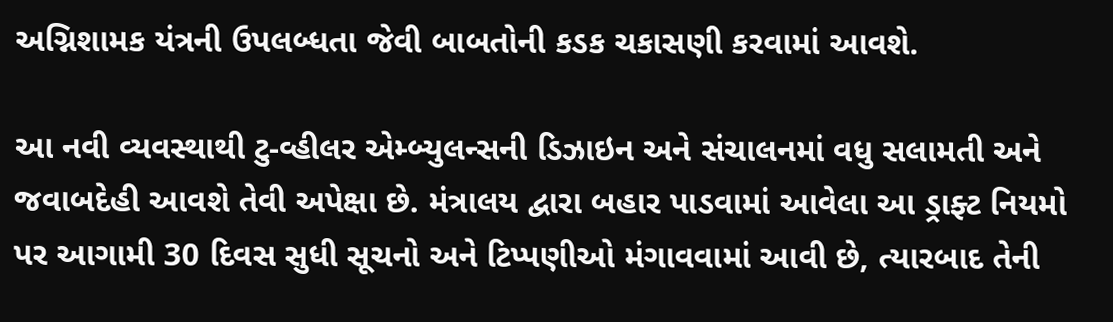અગ્નિશામક યંત્રની ઉપલબ્ધતા જેવી બાબતોની કડક ચકાસણી કરવામાં આવશે.

આ નવી વ્યવસ્થાથી ટુ-વ્હીલર એમ્બ્યુલન્સની ડિઝાઇન અને સંચાલનમાં વધુ સલામતી અને જવાબદેહી આવશે તેવી અપેક્ષા છે. મંત્રાલય દ્વારા બહાર પાડવામાં આવેલા આ ડ્રાફ્ટ નિયમો પર આગામી 30 દિવસ સુધી સૂચનો અને ટિપ્પણીઓ મંગાવવામાં આવી છે, ત્યારબાદ તેની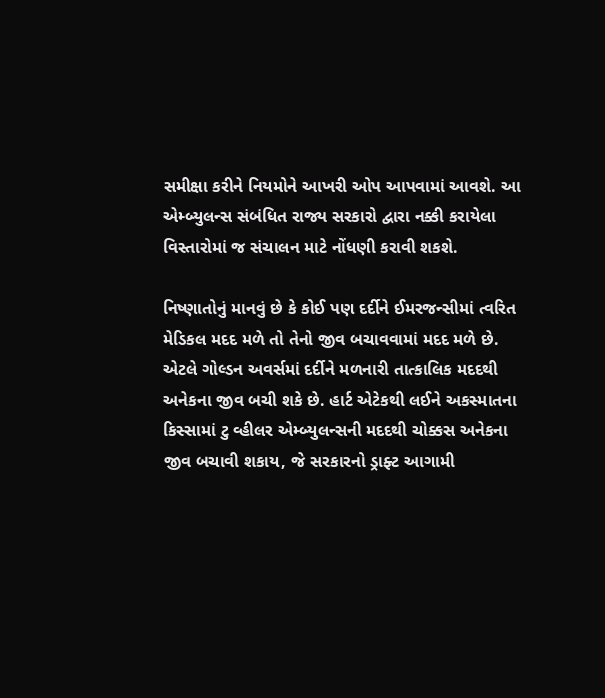સમીક્ષા કરીને નિયમોને આખરી ઓપ આપવામાં આવશે. આ એમ્બ્યુલન્સ સંબંધિત રાજ્ય સરકારો દ્વારા નક્કી કરાયેલા વિસ્તારોમાં જ સંચાલન માટે નોંધણી કરાવી શકશે.

નિષ્ણાતોનું માનવું છે કે કોઈ પણ દર્દીને ઈમરજન્સીમાં ત્વરિત મેડિકલ મદદ મળે તો તેનો જીવ બચાવવામાં મદદ મળે છે. એટલે ગોલ્ડન અવર્સમાં દર્દીને મળનારી તાત્કાલિક મદદથી અનેકના જીવ બચી શકે છે. હાર્ટ એટેકથી લઈને અકસ્માતના કિસ્સામાં ટુ વ્હીલર એમ્બ્યુલન્સની મદદથી ચોક્કસ અનેકના જીવ બચાવી શકાય, જે સરકારનો ડ્રાફ્ટ આગામી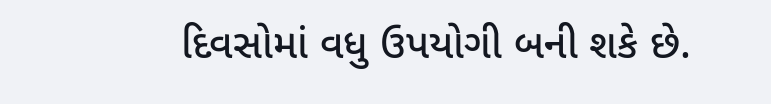દિવસોમાં વધુ ઉપયોગી બની શકે છે.